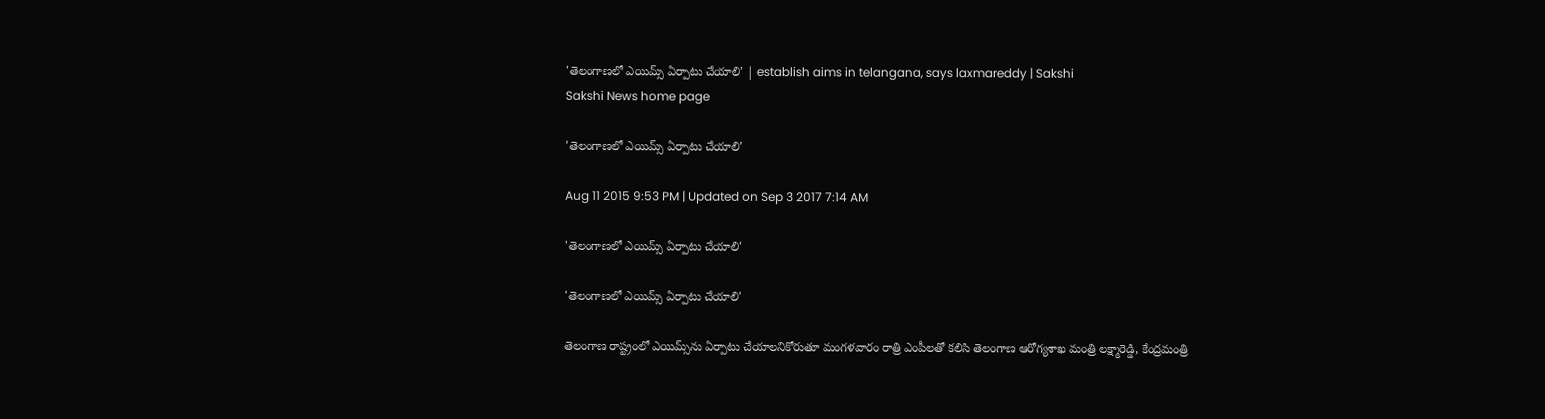'తెలంగాణలో ఎయిమ్స్ ఏర్పాటు చేయాలి' | establish aims in telangana, says laxmareddy | Sakshi
Sakshi News home page

'తెలంగాణలో ఎయిమ్స్ ఏర్పాటు చేయాలి'

Aug 11 2015 9:53 PM | Updated on Sep 3 2017 7:14 AM

'తెలంగాణలో ఎయిమ్స్ ఏర్పాటు చేయాలి'

'తెలంగాణలో ఎయిమ్స్ ఏర్పాటు చేయాలి'

తెలంగాణ రాష్ట్రంలో ఎయిమ్స్‌ను ఏర్పాటు చేయాలనికోరుతూ మంగళవారం రాత్రి ఎంపీలతో కలిసి తెలంగాణ ఆరోగ్యశాఖ మంత్రి లక్ష్మారెడ్డి, కేంద్రమంత్రి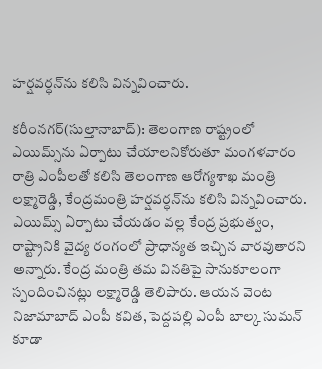హర్షవర్ధన్‌ను కలిసి విన్నవించారు.

కరీంనగర్(సుల్తానాబాద్): తెలంగాణ రాష్ట్రంలో ఎయిమ్స్‌ను ఏర్పాటు చేయాలనికోరుతూ మంగళవారం రాత్రి ఎంపీలతో కలిసి తెలంగాణ ఆరోగ్యశాఖ మంత్రి లక్ష్మారెడ్డి, కేంద్రమంత్రి హర్షవర్ధన్‌ను కలిసి విన్నవించారు. ఎయిమ్స్ ఏర్పాటు చేయడం వల్ల కేంద్ర ప్రభుత్వం, రాష్ట్రానికి వైద్య రంగంలో ప్రాధాన్యత ఇచ్చిన వారవుతారని అన్నారు. కేంద్ర మంత్రి తమ వినతిపై సానుకూలంగా స్పందించినట్లు లక్ష్మారెడ్డి తెలిపారు. ఆయన వెంట నిజామాబాద్ ఎంపీ కవిత, పెద్దపల్లి ఎంపీ బాల్క సుమన్ కూడా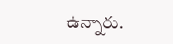ఉన్నారు.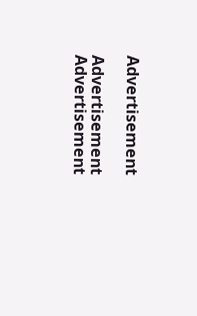Advertisement

Advertisement
Advertisement